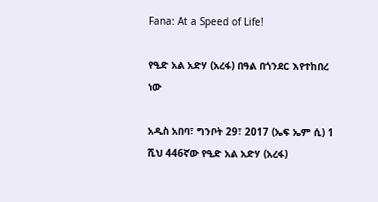Fana: At a Speed of Life!

የዒድ አል አድሃ (አረፋ) በዓል በጎንደር እየተከበረ ነው

አዲስ አበባ፣ ግንቦት 29፣ 2017 (ኤፍ ኤም ሲ) 1 ሺህ 446ኛው የዒድ አል አድሃ (አረፋ)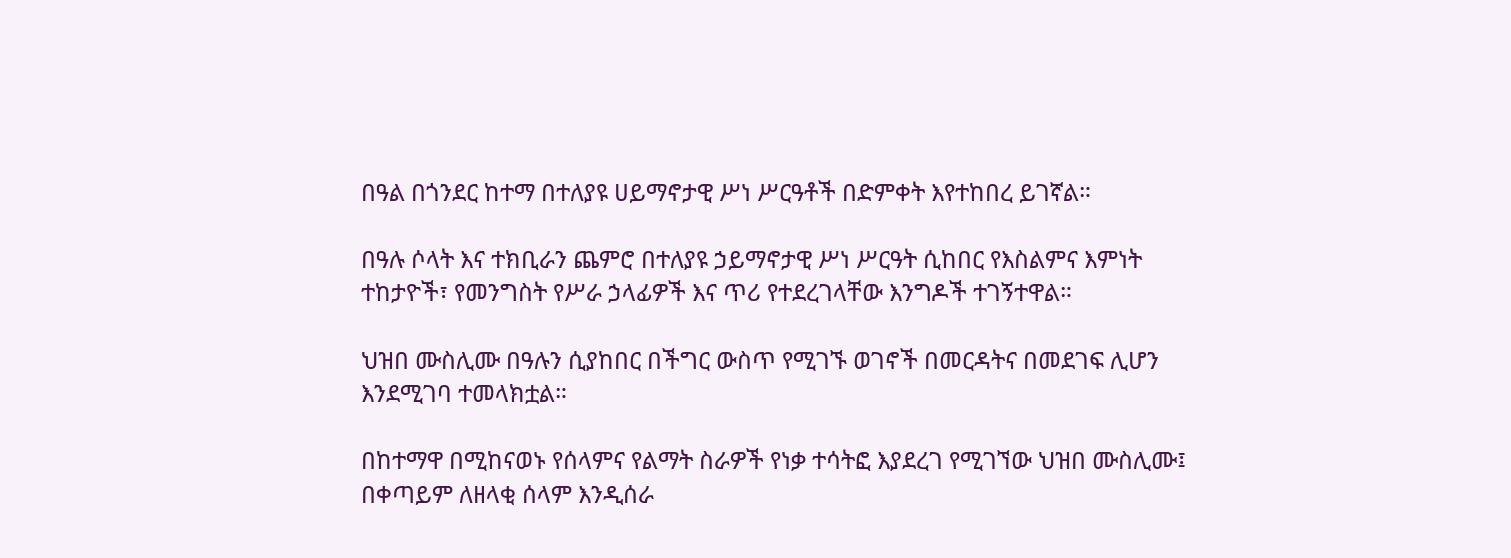በዓል በጎንደር ከተማ በተለያዩ ሀይማኖታዊ ሥነ ሥርዓቶች በድምቀት እየተከበረ ይገኛል።

በዓሉ ሶላት እና ተክቢራን ጨምሮ በተለያዩ ኃይማኖታዊ ሥነ ሥርዓት ሲከበር የእስልምና እምነት ተከታዮች፣ የመንግስት የሥራ ኃላፊዎች እና ጥሪ የተደረገላቸው እንግዶች ተገኝተዋል።

ህዝበ ሙስሊሙ በዓሉን ሲያከበር በችግር ውስጥ የሚገኙ ወገኖች በመርዳትና በመደገፍ ሊሆን እንደሚገባ ተመላክቷል።

በከተማዋ በሚከናወኑ የሰላምና የልማት ስራዎች የነቃ ተሳትፎ እያደረገ የሚገኘው ህዝበ ሙስሊሙ፤ በቀጣይም ለዘላቂ ሰላም እንዲሰራ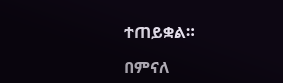ተጠይቋል።

በምናለ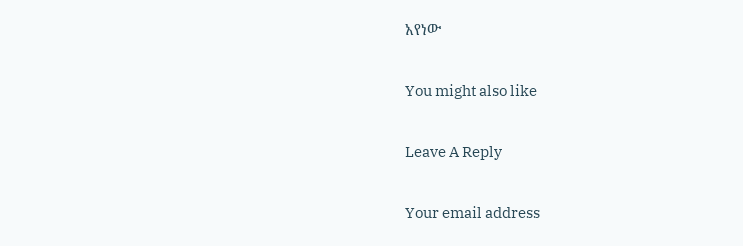አየነው

You might also like

Leave A Reply

Your email address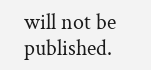will not be published.